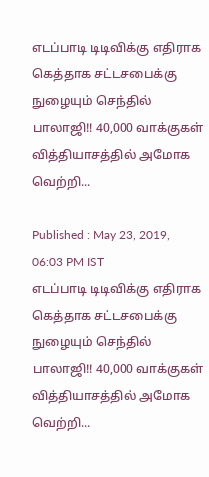எடப்பாடி டிடிவிக்கு எதிராக கெத்தாக சட்டசபைக்கு நுழையும் செந்தில் பாலாஜி!! 40,000 வாக்குகள் வித்தியாசத்தில் அமோக வெற்றி...

Published : May 23, 2019, 06:03 PM IST
எடப்பாடி டிடிவிக்கு எதிராக கெத்தாக சட்டசபைக்கு நுழையும் செந்தில் பாலாஜி!! 40,000 வாக்குகள் வித்தியாசத்தில் அமோக வெற்றி...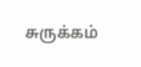சுருக்கம்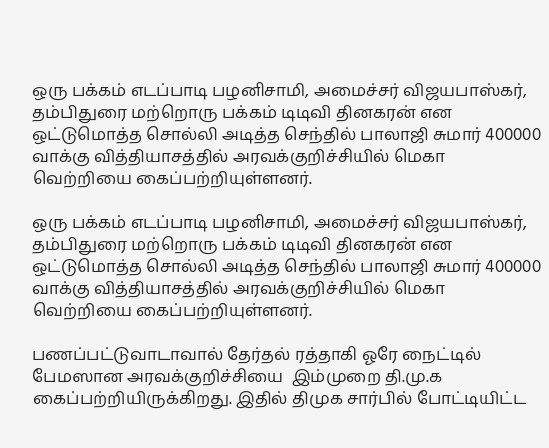ஒரு பக்கம் எடப்பாடி பழனிசாமி, அமைச்சர் விஜயபாஸ்கர், தம்பிதுரை மற்றொரு பக்கம் டிடிவி தினகரன் என ஒட்டுமொத்த சொல்லி அடித்த செந்தில் பாலாஜி சுமார் 400000 வாக்கு வித்தியாசத்தில் அரவக்குறிச்சியில் மெகா வெற்றியை கைப்பற்றியுள்ளனர்.

ஒரு பக்கம் எடப்பாடி பழனிசாமி, அமைச்சர் விஜயபாஸ்கர், தம்பிதுரை மற்றொரு பக்கம் டிடிவி தினகரன் என ஒட்டுமொத்த சொல்லி அடித்த செந்தில் பாலாஜி சுமார் 400000 வாக்கு வித்தியாசத்தில் அரவக்குறிச்சியில் மெகா வெற்றியை கைப்பற்றியுள்ளனர்.

பணப்பட்டுவாடாவால் தேர்தல் ரத்தாகி ஓரே நைட்டில் பேமஸான அரவக்குறிச்சியை  இம்முறை தி.மு.க கைப்பற்றியிருக்கிறது. இதில் திமுக சார்பில் போட்டியிட்ட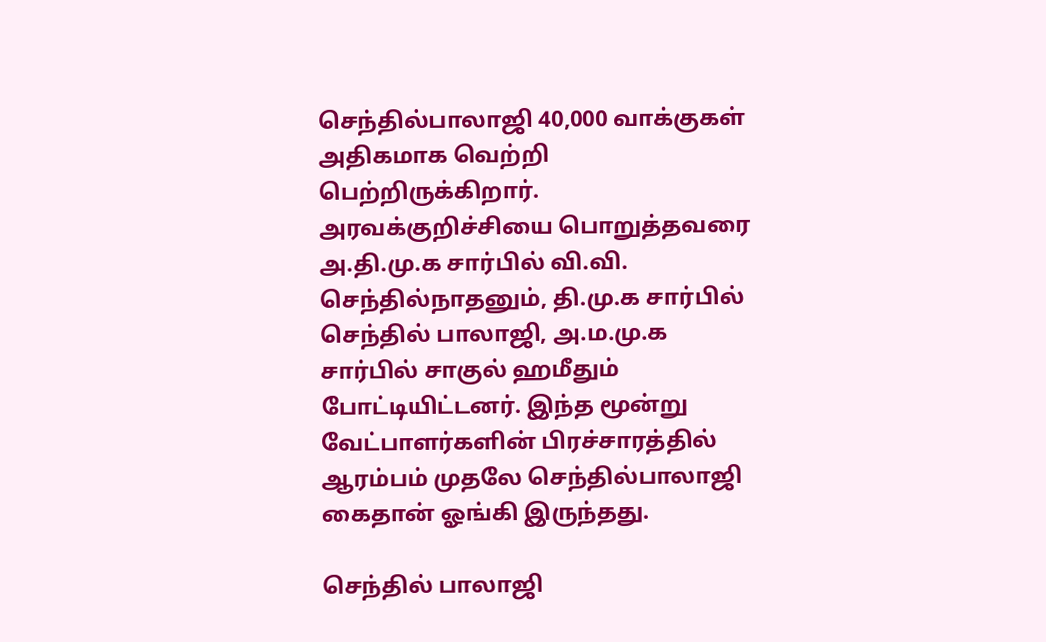செந்தில்பாலாஜி 40,000 வாக்குகள் அதிகமாக வெற்றி பெற்றிருக்கிறார். அரவக்குறிச்சியை பொறுத்தவரை அ.தி.மு.க சார்பில் வி.வி. செந்தில்நாதனும், தி.மு.க சார்பில் செந்தில் பாலாஜி, அ.ம.மு.க சார்பில் சாகுல் ஹமீதும் போட்டியிட்டனர். இந்த மூன்று வேட்பாளர்களின் பிரச்சாரத்தில் ஆரம்பம் முதலே செந்தில்பாலாஜி கைதான் ஓங்கி இருந்தது.

செந்தில் பாலாஜி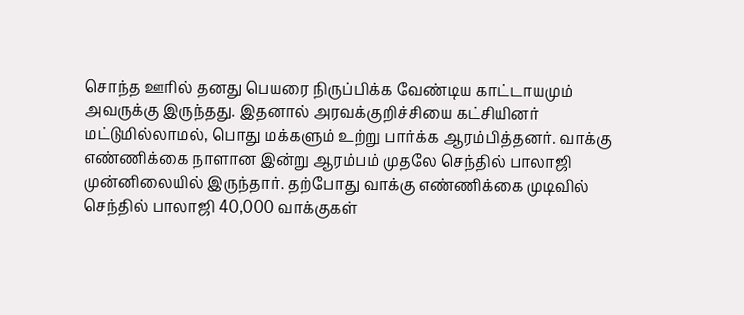சொந்த ஊரில் தனது பெயரை நிருப்பிக்க வேண்டிய காட்டாயமும் அவருக்கு இருந்தது. இதனால் அரவக்குறிச்சியை கட்சியினர் மட்டுமில்லாமல், பொது மக்களும் உற்று பார்க்க ஆரம்பித்தனர். வாக்கு எண்ணிக்கை நாளான இன்று ஆரம்பம் முதலே செந்தில் பாலாஜி முன்னிலையில் இருந்தார். தற்போது வாக்கு எண்ணிக்கை முடிவில் செந்தில் பாலாஜி 40,000 வாக்குகள்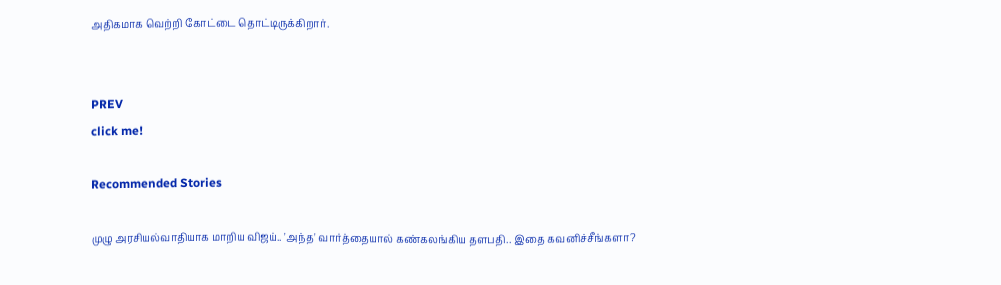அதிகமாக வெற்றி கோட்டை தொட்டிருக்கிறார்.


PREV
click me!

Recommended Stories

முழு அரசியல்வாதியாக மாறிய விஜய்.. 'அந்த' வார்த்தையால் கண்கலங்கிய தளபதி.. இதை கவனிச்சீங்களா?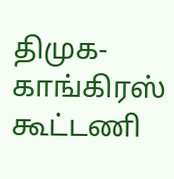திமுக-காங்கிரஸ் கூட்டணி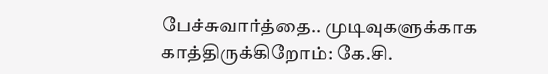பேச்சுவார்த்தை.. முடிவுகளுக்காக காத்திருக்கிறோம்: கே.சி.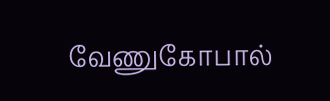வேணுகோபால்